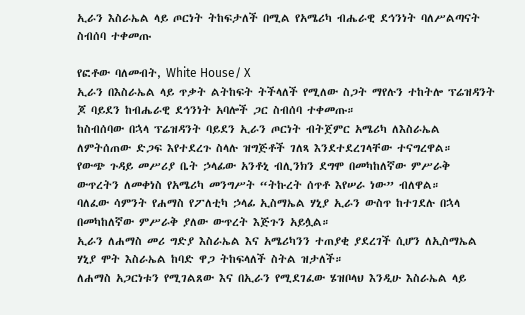ኢራን እስራኤል ላይ ጦርነት ትከፍታለች በሚል የአሜሪካ ብሔራዊ ደኅንነት ባለሥልጣናት ስብሰባ ተቀመጡ

የፎቶው ባለመብት, White House/ X
ኢራን በእስራኤል ላይ ጥቃት ልትከፍት ትችላለች የሚለው ስጋት ማየሉን ተከትሎ ፕሬዝዳንት ጆ ባይደን ከብሔራዊ ደኅንነት አባሎች ጋር ስብሰባ ተቀመጡ።
ከስብሰባው በኋላ ፕሬዝዳንት ባይደን ኢራን ጦርነት ብትጀምር አሜሪካ ለእስራኤል ለምትሰጠው ድጋፍ እየተደረጉ ስላሉ ዝግጅቶች ገለጻ እንደተደረገላቸው ተናግረዋል።
የውጭ ጉዳይ መሥሪያ ቤት ኃላፊው አንቶኒ ብሊንክን ደግሞ በመካከለኛው ምሥራቅ ውጥረትን ለመቀነስ የአሜሪካ መንግሥት “ትኩረት ሰጥቶ እየሠራ ነው” ብለዋል።
ባለፈው ሳምንት የሐማስ የፖለቲካ ኃላፊ ኢስማኤል ሃኒያ ኢራን ውስጥ ከተገደሉ በኋላ በመካከለኛው ምሥራቅ ያለው ውጥረት እጅጉን አይሏል።
ኢራን ለሐማስ መሪ ግድያ እስራኤል እና አሜሪካንን ተጠያቂ ያደረገች ሲሆን ለኢስማኤል ሃኒያ ሞት እስራኤል ከባድ ዋጋ ትከፍላለች ስትል ዝታለች።
ለሐማስ አጋርነቱን የሚገልጸው እና በኢራን የሚደገፈው ሄዝቦላህ እንዲሁ እስራኤል ላይ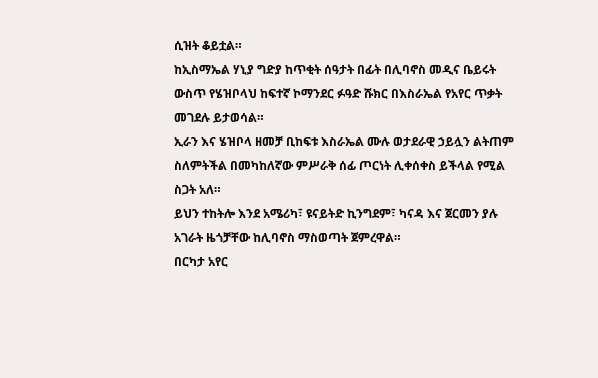ሲዝት ቆይቷል።
ከኢስማኤል ሃኒያ ግድያ ከጥቂት ሰዓታት በፊት በሊባኖስ መዲና ቤይሩት ውስጥ የሄዝቦላህ ከፍተኛ ኮማንደር ፉዓድ ሹክር በእስራኤል የአየር ጥቃት መገደሉ ይታወሳል።
ኢራን እና ሄዝቦላ ዘመቻ ቢከፍቱ እስራኤል ሙሉ ወታደራዊ ኃይሏን ልትጠም ስለምትችል በመካከለኛው ምሥራቅ ሰፊ ጦርነት ሊቀሰቀስ ይችላል የሚል ስጋት አለ።
ይህን ተከትሎ እንደ አሜሪካ፣ ዩናይትድ ኪንግደም፣ ካናዳ እና ጀርመን ያሉ አገራት ዜጎቻቸው ከሊባኖስ ማስወጣት ጀምረዋል።
በርካታ አየር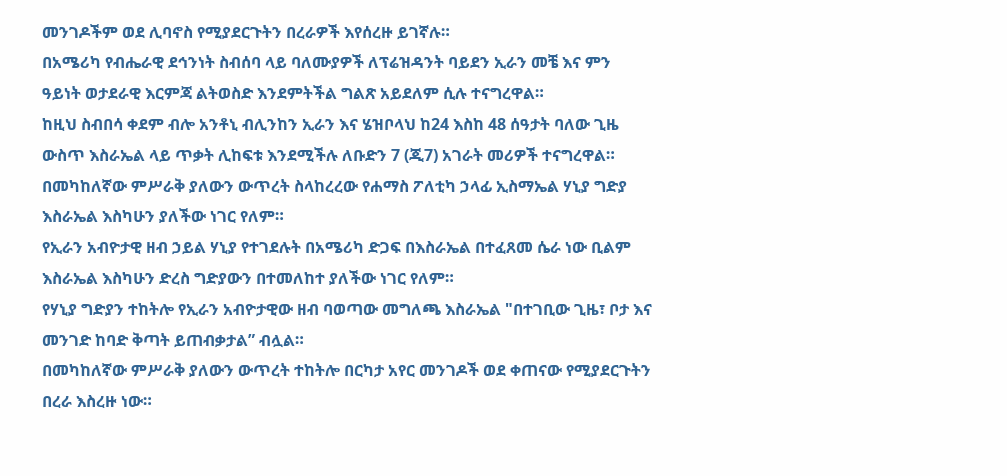መንገዶችም ወደ ሊባኖስ የሚያደርጉትን በረራዎች እየሰረዙ ይገኛሉ።
በአሜሪካ የብሔራዊ ደኅንነት ስብሰባ ላይ ባለሙያዎች ለፕሬዝዳንት ባይደን ኢራን መቼ እና ምን ዓይነት ወታደራዊ እርምጃ ልትወስድ እንደምትችል ግልጽ አይደለም ሲሉ ተናግረዋል።
ከዚህ ስብበሳ ቀደም ብሎ አንቶኒ ብሊንከን ኢራን እና ሄዝቦላህ ከ24 እስከ 48 ሰዓታት ባለው ጊዜ ውስጥ እስራኤል ላይ ጥቃት ሊከፍቱ እንደሚችሉ ለቡድን 7 (ጂ7) አገራት መሪዎች ተናግረዋል።
በመካከለኛው ምሥራቅ ያለውን ውጥረት ስላከረረው የሐማስ ፖለቲካ ኃላፊ ኢስማኤል ሃኒያ ግድያ እስራኤል እስካሁን ያለችው ነገር የለም።
የኢራን አብዮታዊ ዘብ ኃይል ሃኒያ የተገደሉት በአሜሪካ ድጋፍ በእስራኤል በተፈጸመ ሴራ ነው ቢልም እስራኤል እስካሁን ድረስ ግድያውን በተመለከተ ያለችው ነገር የለም።
የሃኒያ ግድያን ተከትሎ የኢራን አብዮታዊው ዘብ ባወጣው መግለጫ እስራኤል "በተገቢው ጊዜ፣ ቦታ እና መንገድ ከባድ ቅጣት ይጠብቃታል” ብሏል።
በመካከለኛው ምሥራቅ ያለውን ውጥረት ተከትሎ በርካታ አየር መንገዶች ወደ ቀጠናው የሚያደርጉትን በረራ እስረዙ ነው።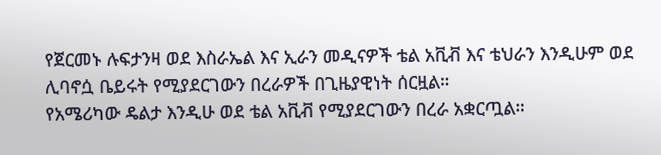የጀርመኑ ሉፍታንዛ ወደ እስራኤል እና ኢራን መዲናዎች ቴል አቪቭ እና ቴህራን እንዲሁም ወደ ሊባኖሷ ቤይሩት የሚያደርገውን በረራዎች በጊዜያዊነት ሰርዟል።
የአሜሪካው ዴልታ እንዲሁ ወደ ቴል አቪቭ የሚያደርገውን በረራ አቋርጧል።